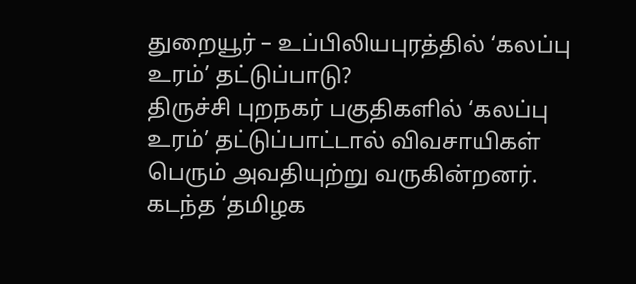துறையூர் – உப்பிலியபுரத்தில் ‘கலப்பு உரம்’ தட்டுப்பாடு?
திருச்சி புறநகர் பகுதிகளில் ‘கலப்பு உரம்’ தட்டுப்பாட்டால் விவசாயிகள் பெரும் அவதியுற்று வருகின்றனர். கடந்த ‘தமிழக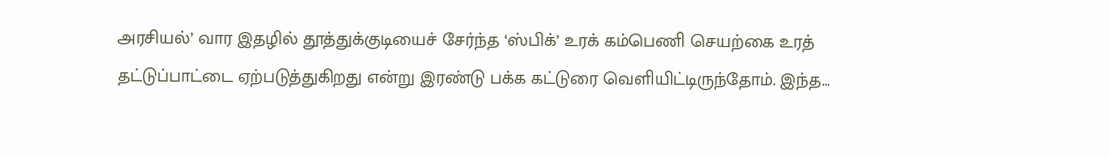அரசியல்’ வார இதழில் தூத்துக்குடியைச் சேர்ந்த ‘ஸ்பிக்’ உரக் கம்பெணி செயற்கை உரத் தட்டுப்பாட்டை ஏற்படுத்துகிறது என்று இரண்டு பக்க கட்டுரை வெளியிட்டிருந்தோம். இந்த…